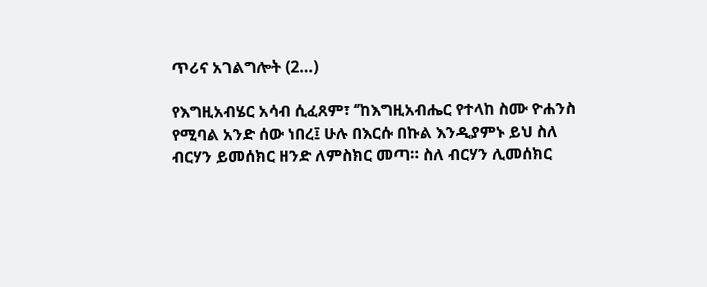ጥሪና አገልግሎት (2…)

የእግዚአብሄር አሳብ ሲፈጸም፣ ‘’ከእግዚአብሔር የተላከ ስሙ ዮሐንስ የሚባል አንድ ሰው ነበረ፤ ሁሉ በእርሱ በኩል እንዲያምኑ ይህ ስለ ብርሃን ይመሰክር ዘንድ ለምስክር መጣ። ስለ ብርሃን ሊመሰክር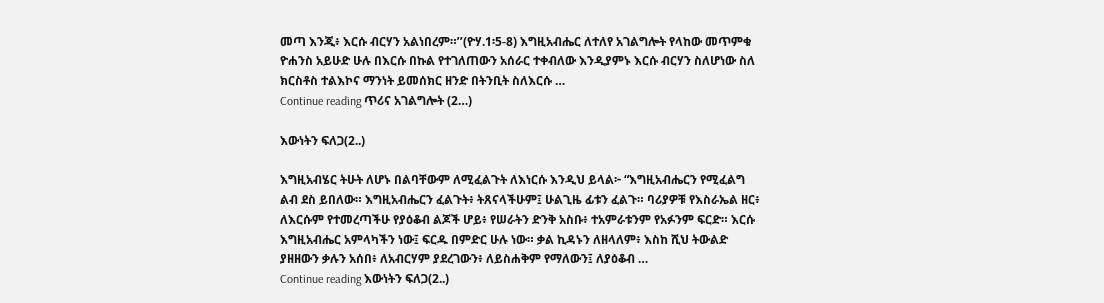መጣ እንጂ፥ እርሱ ብርሃን አልነበረም።’’(ዮሃ.1፡5-8) እግዚአብሔር ለተለየ አገልግሎት የላከው መጥምቁ ዮሐንስ አይሁድ ሁሉ በእርሱ በኩል የተገለጠውን አሰራር ተቀብለው እንዲያምኑ እርሱ ብርሃን ስለሆነው ስለ ክርስቶስ ተልእኮና ማንነት ይመሰክር ዘንድ በትንቢት ስለእርሱ …
Continue reading ጥሪና አገልግሎት (2…)

እውነትን ፍለጋ(2..)

እግዚአብሄር ትሁት ለሆኑ በልባቸውም ለሚፈልጉት ለእነርሱ እንዲህ ይላል፦ “እግዚአብሔርን የሚፈልግ ልብ ደስ ይበለው። እግዚአብሔርን ፈልጉት፥ ትጸናላችሁም፤ ሁልጊዜ ፊቱን ፈልጉ። ባሪያዎቹ የእስራኤል ዘር፥ ለእርሱም የተመረጣችሁ የያዕቆብ ልጆች ሆይ፥ የሠራትን ድንቅ አስቡ፥ ተአምራቱንም የአፉንም ፍርድ። እርሱ እግዚአብሔር አምላካችን ነው፤ ፍርዱ በምድር ሁሉ ነው። ቃል ኪዳኑን ለዘላለም፥ እስከ ሺህ ትውልድ ያዘዘውን ቃሉን አሰበ፥ ለአብርሃም ያደረገውን፥ ለይስሐቅም የማለውን፤ ለያዕቆብ …
Continue reading እውነትን ፍለጋ(2..)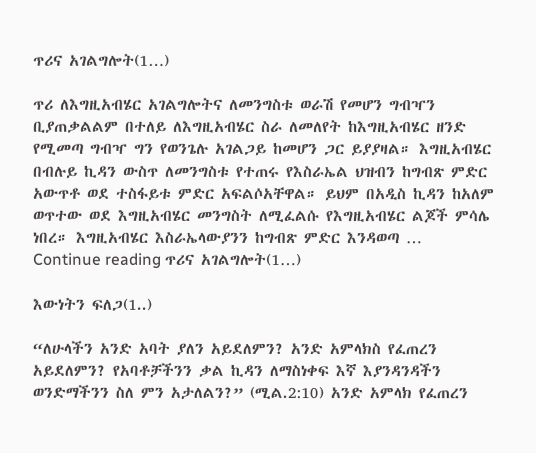ጥሪና አገልግሎት(1…)

ጥሪ ለእግዚአብሄር አገልግሎትና ለመንግስቱ ወራሽ የመሆን ግብዣን ቢያጠቃልልም በተለይ ለእግዚአብሄር ስራ ለመለየት ከእግዚአብሄር ዘንድ የሚመጣ ግብዣ ግን የወንጌሉ አገልጋይ ከመሆን ጋር ይያያዛል። እግዚአብሄር በብሉይ ኪዳን ውስጥ ለመንግስቱ የተጠሩ የእስራኤል ህዝብን ከግብጽ ምድር አውጥቶ ወደ ተስፋይቱ ምድር አፍልሶአቸዋል። ይህም በአዲስ ኪዳን ከአለም ወጥተው ወደ እግዚአብሄር መንግስት ለሚፈልሱ የእግዚአብሄር ልጆች ምሳሌ ነበረ። እግዚአብሄር እስራኤላውያንን ከግብጽ ምድር እንዳወጣ …
Continue reading ጥሪና አገልግሎት(1…)

እውነትን ፍለጋ(1..)

“ለሁላችን አንድ አባት ያለን አይደለምን? አንድ አምላክስ የፈጠረን አይደለምን? የአባቶቻችንን ቃል ኪዳን ለማስነቀፍ እኛ እያንዳንዳችን ወንድማችንን ስለ ምን አታለልን?” (ሚል.2:10) አንድ አምላክ የፈጠረን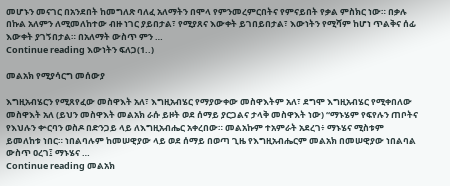መሆኑን መናገር በአንደበት ከመግለጽ ባለፈ አለማትን በሞላ የምንመረምርበትና የምናይበት የቃል ምስክር ነው። በቃሉ በኩል አለምን ለሚመለከተው ብዙ ነገር ያይበታል፣ የሚያጸና እውቀት ይገበይበታል፣ እውነትን የሚሻም ከሆነ ጥልቅና ሰፊ እውቀት ያገኝበታል። በአለማት ውስጥ ምን …
Continue reading እውነትን ፍለጋ(1..)

መልአክ የሚያሳርግ መሰውያ

እግዚአብሄርን የሚጸየፈው መስዋእት አለ፣ እግዚአብሄር የማያውቀው መስዋእትም አለ፣ ደግሞ እግዚአብሄር የሚቀበለው መስዋእት አለ (ይህን መስዋእት መልአክ ራሱ ይዞት ወደ ሰማይ ያርጋልና ታላቅ መስዋእት ነው) “ማኑሄም የፍየሉን ጠቦትና የእህሉን ቍርባን ወስዶ በድንጋይ ላይ ለእግዚአብሔር አቀረበው። መልአኩም ተአምራት አደረገ፥ ማኑሄና ሚስቱም ይመለከቱ ነበር። ነበልባሉም ከመሠዊያው ላይ ወደ ሰማይ በወጣ ጊዜ የእግዚአብሔርም መልአክ በመሠዊያው ነበልባል ውስጥ ዐረገ፤ ማኑሄና …
Continue reading መልአክ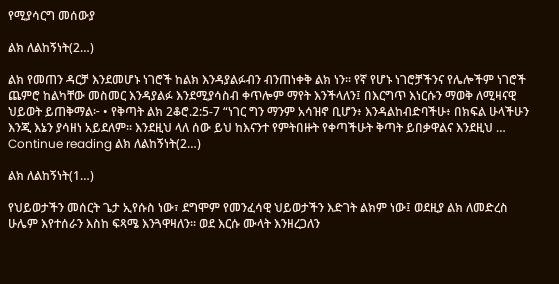የሚያሳርግ መሰውያ

ልክ ለልከኝነት(2…)

ልክ የመጠን ዳርቻ እንደመሆኑ ነገሮች ከልክ እንዳያልፉብን ብንጠነቀቅ ልክ ነን። የኛ የሆኑ ነገሮቻችንና የሌሎችም ነገሮች ጨምሮ ከልካቸው መስመር እንዳያልፉ እንደሚያሳስብ ቀጥሎም ማየት እንችላለን፤ በእርግጥ እነርሱን ማወቅ ለሚዛናዊ ህይወት ይጠቅማል፦ • የቅጣት ልክ 2ቆሮ.2:5-7 “ነገር ግን ማንም አሳዝኖ ቢሆን፥ እንዳልከብድባችሁ፥ በክፍል ሁላችሁን እንጂ እኔን ያሳዘነ አይደለም። እንደዚህ ላለ ሰው ይህ ከእናንተ የምትበዙት የቀጣችሁት ቅጣት ይበቃዋልና እንደዚህ …
Continue reading ልክ ለልከኝነት(2…)

ልክ ለልከኝነት(1…)

የህይወታችን መሰርት ጌታ ኢየሱስ ነው፣ ደግሞም የመንፈሳዊ ህይወታችን እድገት ልክም ነው፤ ወደዚያ ልክ ለመድረስ ሁሌም እየተሰራን እስከ ፍጻሜ እንጓዋዛለን። ወደ እርሱ ሙላት እንዘረጋለን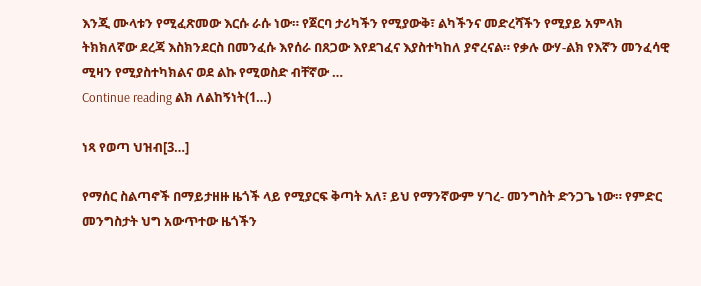እንጂ ሙላቱን የሚፈጽመው እርሱ ራሱ ነው። የጀርባ ታሪካችን የሚያውቅ፣ ልካችንና መድረሻችን የሚያይ አምላክ ትክክለኛው ደረጃ እስክንደርስ በመንፈሱ እየሰራ በጸጋው እየደገፈና እያስተካከለ ያኖረናል። የቃሉ ውሃ-ልክ የእኛን መንፈሳዊ ሚዛን የሚያስተካክልና ወደ ልኩ የሚወስድ ብቸኛው …
Continue reading ልክ ለልከኝነት(1…)

ነጻ የወጣ ህዝብ[3…]

የማሰር ስልጣኖች በማይታዘዙ ዜጎች ላይ የሚያርፍ ቅጣት አለ፣ ይህ የማንኛውም ሃገረ- መንግስት ድንጋጌ ነው። የምድር መንግስታት ህግ አውጥተው ዜጎችን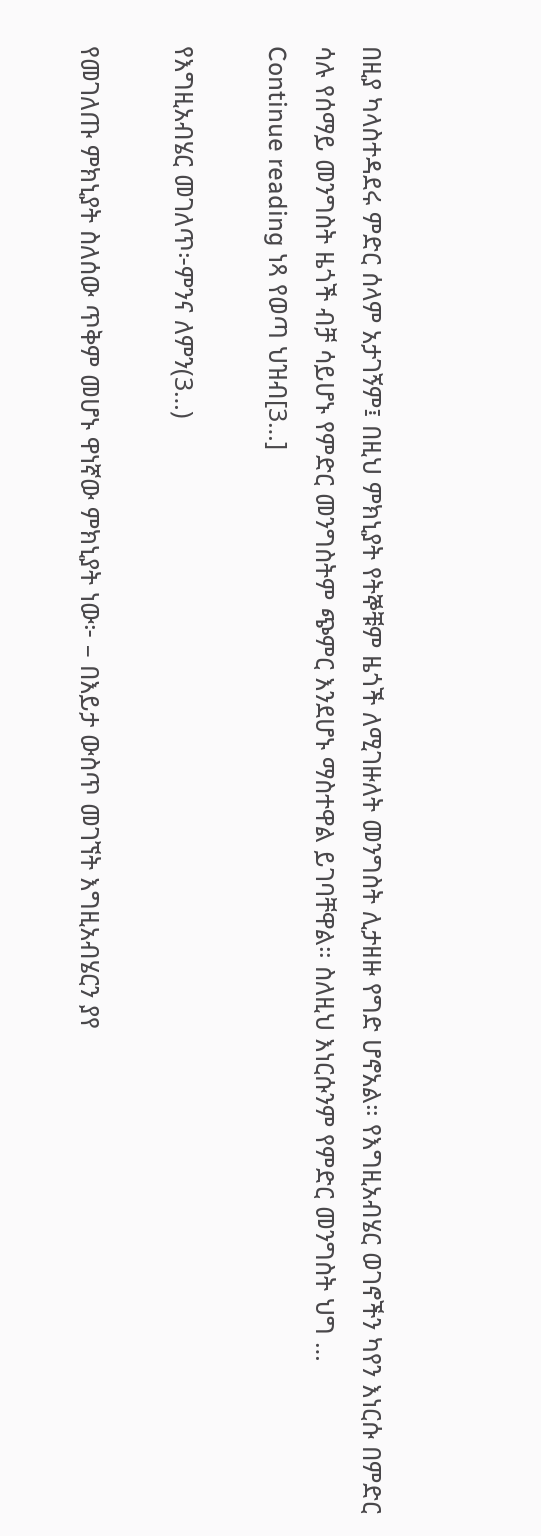በዚያ ካላስተዳደሩ ምድር ሰላም አታገኝም፤ በዚህ ምክኒያት የትኞቹም ዜጎች ለሚገዙለት መንግስት ሊታዘዙ የግድ ሆኖአል። የእግዚአብሄር ወገኖችን ካየን እነርሱ በምድር ሳሉ የሰማይ መንግስት ዜጎች ብቻ ሳይሆኑ የምድር መንግስትም ጭምር እንደሆኑ ማስተዋል ይገባቸዋል። ስለዚህ እነርሱንም የምድር መንግስት ህግ …
Continue reading ነጻ የወጣ ህዝብ[3…]

የእግዚአብሄር መገለጥ፦ምንና ለምን(3…)

የመገለጡ ምክኒያት ስለሰው ጥቅም መሆኑ ዋነኛው ምክኒያት ነው፦ – በእይታ ውስጥ መገኘት እግዚአብሄርን ያየ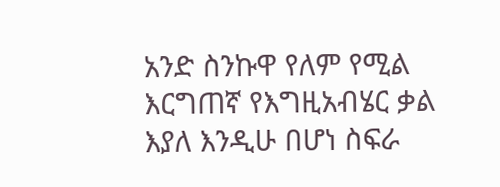አንድ ስንኩዋ የለም የሚል እርግጠኛ የእግዚአብሄር ቃል እያለ እንዲሁ በሆነ ስፍራ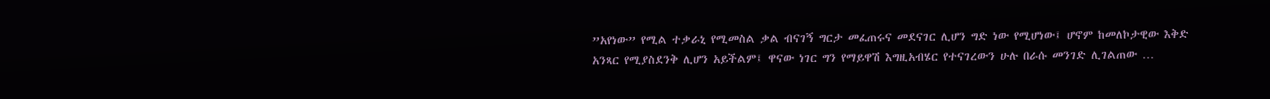”አየነው” የሚል ተቃራኒ የሚመስል ቃል ብናገኝ ግርታ መፈጠሩና መደናገር ሊሆን ግድ ነው የሚሆነው፤ ሆኖም ከመለኮታዊው እቅድ አንጻር የሚያስደንቅ ሊሆን አይችልም፤ ዋናው ነገር ግን የማይዋሽ እግዚአብሄር የተናገረውን ሁሉ በራሱ መንገድ ሊገልጠው …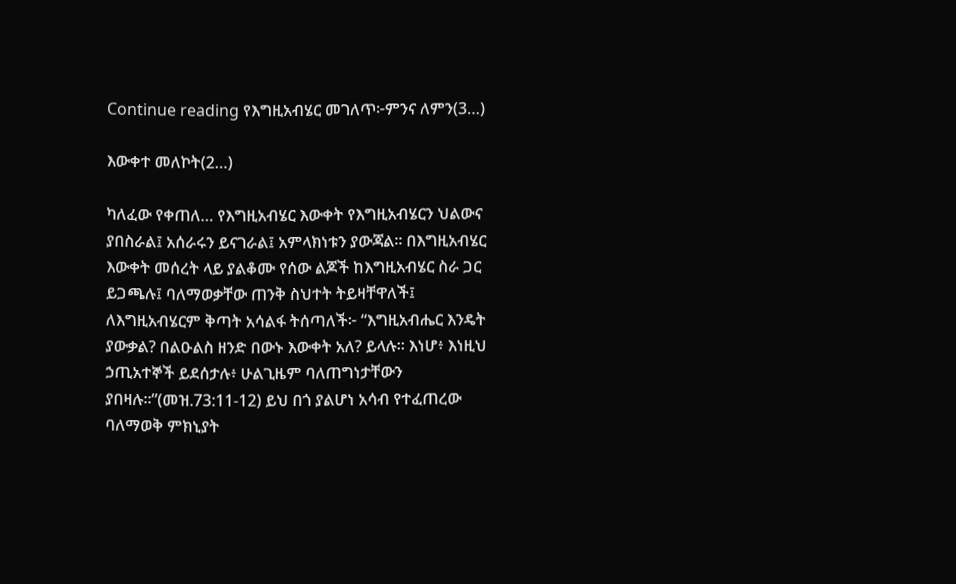Continue reading የእግዚአብሄር መገለጥ፦ምንና ለምን(3…)

እውቀተ መለኮት(2…)

ካለፈው የቀጠለ… የእግዚአብሄር እውቀት የእግዚአብሄርን ህልውና ያበስራል፤ አሰራሩን ይናገራል፤ አምላክነቱን ያውጃል። በእግዚአብሄር እውቀት መሰረት ላይ ያልቆሙ የሰው ልጆች ከእግዚአብሄር ስራ ጋር ይጋጫሉ፤ ባለማወቃቸው ጠንቅ ስህተት ትይዛቸዋለች፤ ለእግዚአብሄርም ቅጣት አሳልፋ ትሰጣለች፦ “እግዚአብሔር እንዴት ያውቃል? በልዑልስ ዘንድ በውኑ እውቀት አለ? ይላሉ። እነሆ፥ እነዚህ ኃጢአተኞች ይደሰታሉ፥ ሁልጊዜም ባለጠግነታቸውን ያበዛሉ።”(መዝ.73:11-12) ይህ በጎ ያልሆነ አሳብ የተፈጠረው ባለማወቅ ምክኒያት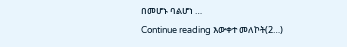በመሆኑ ባልሆነ …
Continue reading እውቀተ መለኮት(2…)